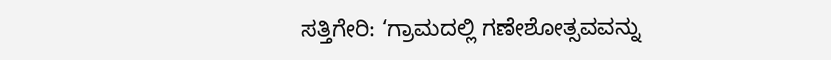ಸತ್ತಿಗೇರಿ: ‘ಗ್ರಾಮದಲ್ಲಿ ಗಣೇಶೋತ್ಸವವನ್ನು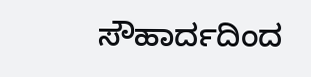ಸೌಹಾರ್ದದಿಂದ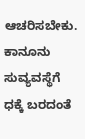ಆಚರಿಸಬೇಕು. ಕಾನೂನು ಸುವ್ಯವಸ್ಥೆಗೆ ಧಕ್ಕೆ ಬರದಂತೆ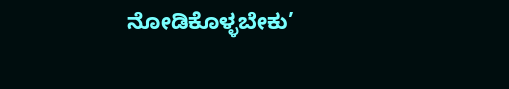ನೋಡಿಕೊಳ್ಳಬೇಕು’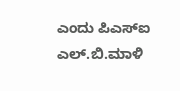ಎಂದು ಪಿಎಸ್‍ಐ ಎಲ್.ಬಿ.ಮಾಳಿ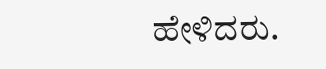ಹೇಳಿದರು.